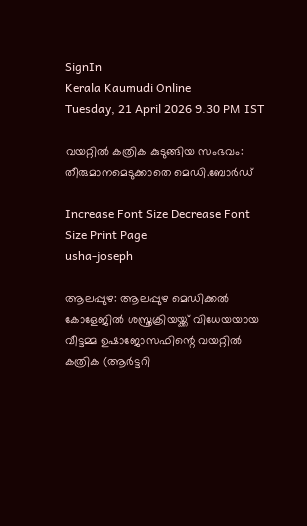SignIn
Kerala Kaumudi Online
Tuesday, 21 April 2026 9.30 PM IST

വയറ്റിൽ കത്രിക കുടുങ്ങിയ സംഭവം: തീരുമാനമെടുക്കാതെ മെഡി.ബോർഡ്

Increase Font Size Decrease Font Size Print Page
usha-joseph

ആലപ്പുഴ: ആലപ്പുഴ മെഡിക്കൽ കോളേജിൽ ശസ്ത്രക്രിയയ്ക്ക് വിധേയയായ വീട്ടമ്മ ഉഷാജോസഫിന്റെ വയറ്റിൽ കത്രിക (ആർട്ടറി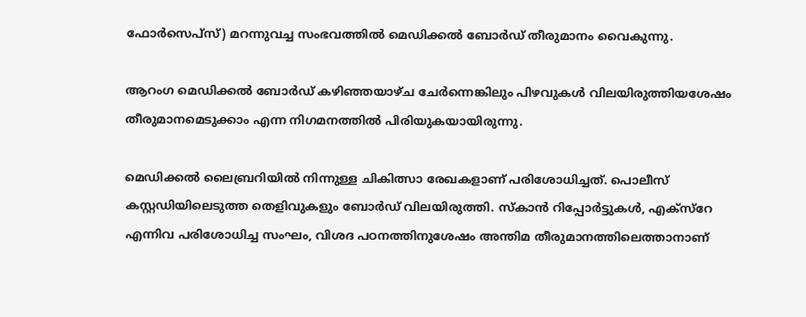ഫോർസെപ്‌സ്) മറന്നുവച്ച സംഭവത്തിൽ മെഡിക്കൽ ബോർഡ് തീരുമാനം വൈകുന്നു.

ആറംഗ മെഡിക്കൽ ബോർഡ് കഴിഞ്ഞയാഴ്ച ചേർന്നെങ്കിലും പിഴവുകൾ വിലയിരുത്തിയശേഷം തീരുമാനമെടുക്കാം എന്ന നിഗമനത്തിൽ പിരിയുകയായിരുന്നു.

മെഡിക്കൽ ലൈബ്രറിയിൽ നിന്നുള്ള ചികിത്സാ രേഖകളാണ് പരിശോധിച്ചത്. പൊലീസ് കസ്റ്റഡിയിലെടുത്ത തെളിവുകളും ബോർഡ് വിലയിരുത്തി. സ്കാൻ റിപ്പോർട്ടുകൾ, എക്സ്റേ എന്നിവ പരിശോധിച്ച സംഘം, വിശദ പഠനത്തിനുശേഷം അന്തിമ തീരുമാനത്തിലെത്താനാണ്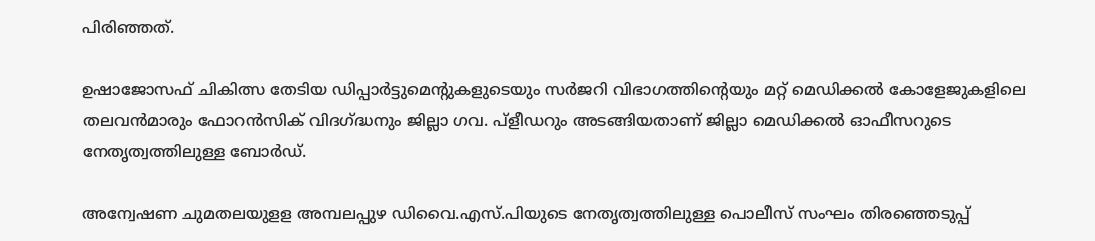പിരിഞ്ഞത്.

ഉഷാജോസഫ് ചികിത്സ തേടിയ ഡിപ്പാർട്ടുമെന്റുകളുടെയും സർജറി വിഭാഗത്തിന്റെയും മറ്റ് മെഡിക്കൽ കോളേജുകളിലെ തലവൻമാരും ഫോറൻസിക് വിദഗ്ദ്ധനും ജില്ലാ ഗവ. പ്ളീഡറും അടങ്ങിയതാണ് ജില്ലാ മെഡിക്കൽ ഓഫീസറുടെ നേതൃത്വത്തിലുള്ള ബോ‌ർഡ്.

അന്വേഷണ ചുമതലയുളള അമ്പലപ്പുഴ ഡിവൈ.എസ്.പിയുടെ നേതൃത്വത്തിലുള്ള പൊലീസ് സംഘം തിരഞ്ഞെടുപ്പ്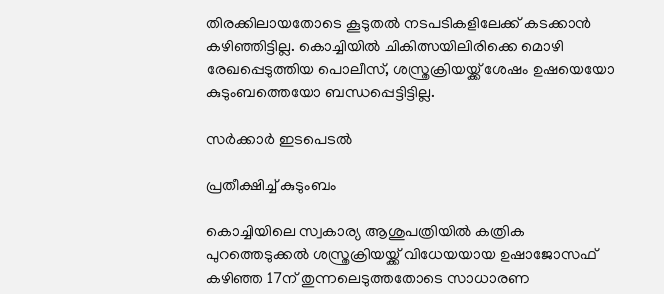തിരക്കിലായതോടെ കൂടുതൽ നടപടികളിലേക്ക് കടക്കാൻ കഴിഞ്ഞിട്ടില്ല. കൊച്ചിയിൽ ചികിത്സയിലിരിക്കെ മൊഴി രേഖപ്പെടുത്തിയ പൊലീസ്, ശസ്ത്രക്രിയയ്ക്ക് ശേഷം ഉഷയെയോ കുടുംബത്തെയോ ബന്ധപ്പെട്ടിട്ടില്ല.

സർക്കാർ ഇടപെടൽ

പ്രതീക്ഷിച്ച് കുടുംബം

കൊച്ചിയിലെ സ്വകാര്യ ആശുപത്രിയിൽ കത്രിക പുറത്തെടുക്കൽ ശസ്ത്രക്രിയയ്ക്ക് വിധേയയായ ഉഷാജോസഫ് കഴിഞ്ഞ 17ന് തുന്നലെടുത്തതോടെ സാധാരണ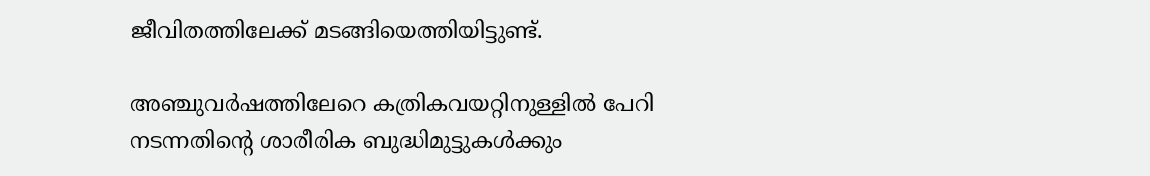ജീവിതത്തിലേക്ക് മടങ്ങിയെത്തിയിട്ടുണ്ട്.

അഞ്ചുവർഷത്തിലേറെ കത്രികവയറ്റിനുള്ളിൽ പേറി നടന്നതിന്റെ ശാരീരിക ബുദ്ധിമുട്ടുകൾക്കും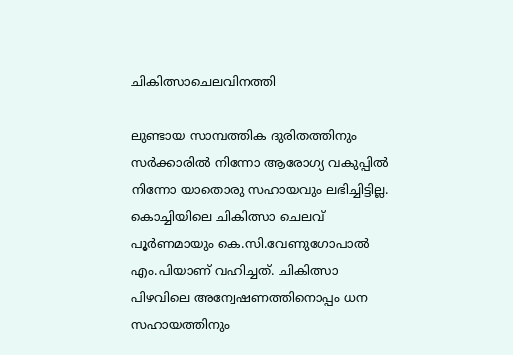ചികിത്സാചെലവിനത്തി

ലുണ്ടായ സാമ്പത്തിക ദുരിതത്തിനും സർക്കാരിൽ നിന്നോ ആരോഗ്യ വകുപ്പിൽ നിന്നോ യാതൊരു സഹായവും ലഭിച്ചിട്ടില്ല. കൊച്ചിയിലെ ചികിത്സാ ചെലവ് പൂർണമായും കെ.സി.വേണുഗോപാൽ എം.പിയാണ് വഹിച്ചത്. ചികിത്സാ പിഴവിലെ അന്വേഷണത്തിനൊപ്പം ധന സഹായത്തിനും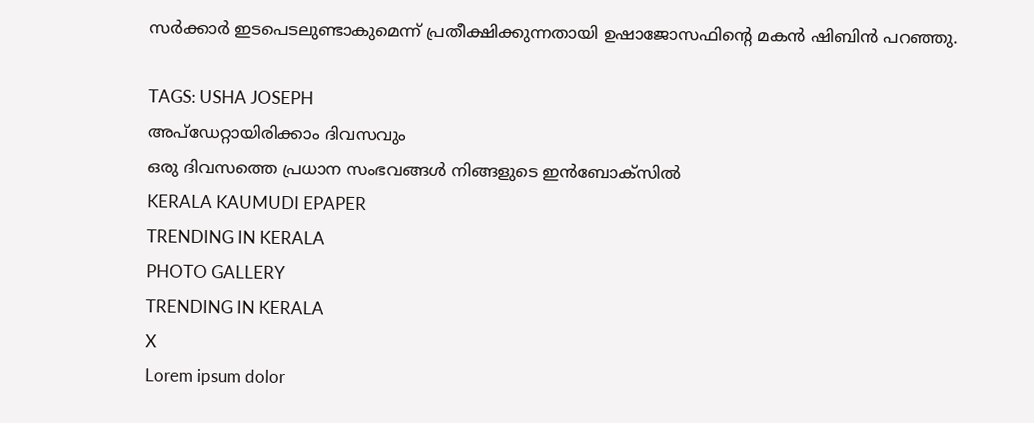സർക്കാർ ഇടപെടലുണ്ടാകുമെന്ന് പ്രതീക്ഷിക്കുന്നതായി ഉഷാജോസഫിന്റെ മകൻ ഷിബിൻ പറഞ്ഞു.

TAGS: USHA JOSEPH
അപ്ഡേറ്റായിരിക്കാം ദിവസവും
ഒരു ദിവസത്തെ പ്രധാന സംഭവങ്ങൾ നിങ്ങളുടെ ഇൻബോക്സിൽ
KERALA KAUMUDI EPAPER
TRENDING IN KERALA
PHOTO GALLERY
TRENDING IN KERALA
X
Lorem ipsum dolor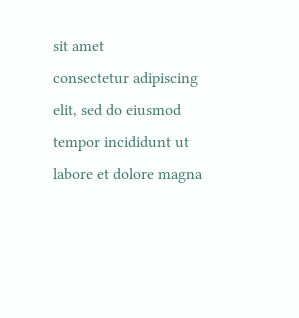sit amet
consectetur adipiscing elit, sed do eiusmod tempor incididunt ut labore et dolore magna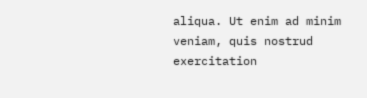aliqua. Ut enim ad minim veniam, quis nostrud exercitation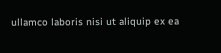ullamco laboris nisi ut aliquip ex ea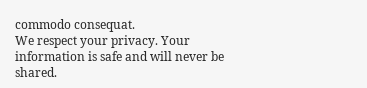commodo consequat.
We respect your privacy. Your information is safe and will never be shared.